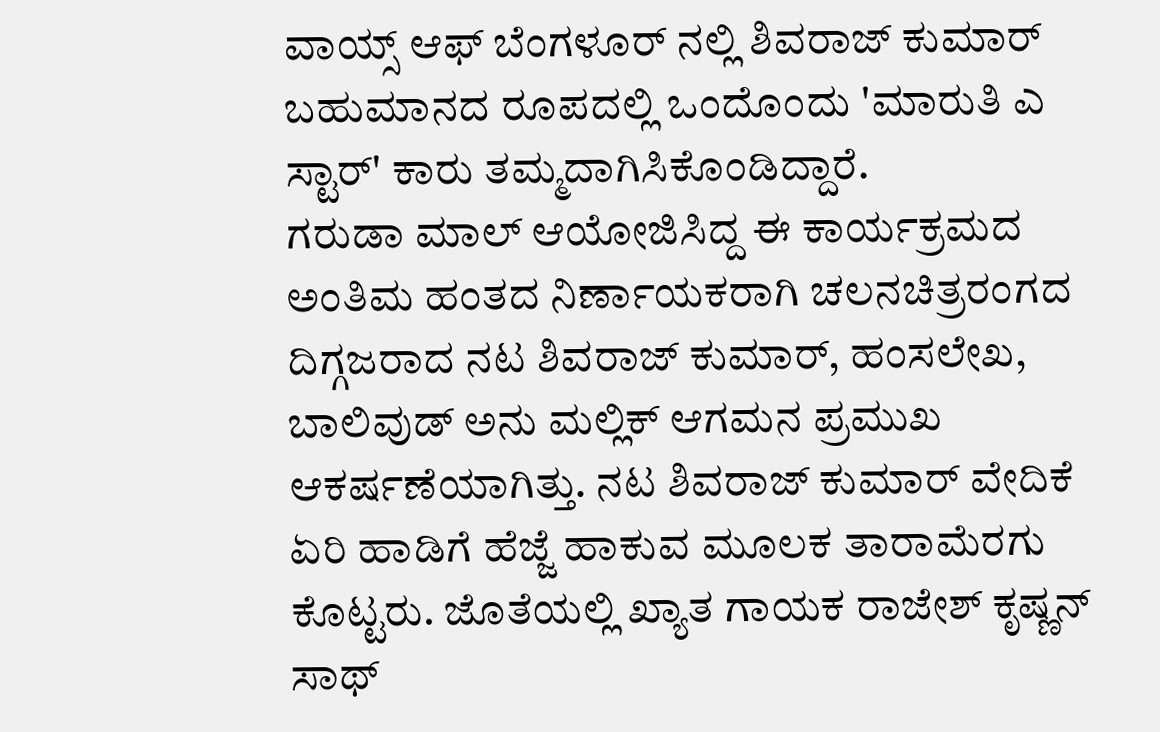ವಾಯ್ಸ್ ಆಫ್ ಬೆಂಗಳೂರ್ ನಲ್ಲಿ ಶಿವರಾಜ್ ಕುಮಾರ್
ಬಹುಮಾನದ ರೂಪದಲ್ಲಿ ಒಂದೊಂದು 'ಮಾರುತಿ ಎ ಸ್ಟಾರ್' ಕಾರು ತಮ್ಮದಾಗಿಸಿಕೊಂಡಿದ್ದಾರೆ.
ಗರುಡಾ ಮಾಲ್ ಆಯೋಜಿಸಿದ್ದ ಈ ಕಾರ್ಯಕ್ರಮದ ಅಂತಿಮ ಹಂತದ ನಿರ್ಣಾಯಕರಾಗಿ ಚಲನಚಿತ್ರರಂಗದ ದಿಗ್ಗಜರಾದ ನಟ ಶಿವರಾಜ್ ಕುಮಾರ್, ಹಂಸಲೇಖ, ಬಾಲಿವುಡ್ ಅನು ಮಲ್ಲಿಕ್ ಆಗಮನ ಪ್ರಮುಖ ಆಕರ್ಷಣೆಯಾಗಿತ್ತು. ನಟ ಶಿವರಾಜ್ ಕುಮಾರ್ ವೇದಿಕೆ ಏರಿ ಹಾಡಿಗೆ ಹೆಜ್ಜೆ ಹಾಕುವ ಮೂಲಕ ತಾರಾಮೆರಗು ಕೊಟ್ಟರು. ಜೊತೆಯಲ್ಲಿ ಖ್ಯಾತ ಗಾಯಕ ರಾಜೇಶ್ ಕೃಷ್ಣನ್ ಸಾಥ್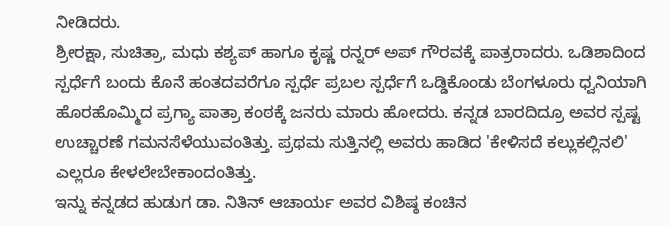ನೀಡಿದರು.
ಶ್ರೀರಕ್ಷಾ, ಸುಚಿತ್ರಾ, ಮಧು ಕಶ್ಯಪ್ ಹಾಗೂ ಕೃಷ್ಣ ರನ್ನರ್ ಅಪ್ ಗೌರವಕ್ಕೆ ಪಾತ್ರರಾದರು. ಒಡಿಶಾದಿಂದ ಸ್ಪರ್ಧೆಗೆ ಬಂದು ಕೊನೆ ಹಂತದವರೆಗೂ ಸ್ಪರ್ಧೆ ಪ್ರಬಲ ಸ್ಪರ್ಧೆಗೆ ಒಡ್ಡಿಕೊಂಡು ಬೆಂಗಳೂರು ಧ್ವನಿಯಾಗಿ ಹೊರಹೊಮ್ಮಿದ ಪ್ರಗ್ಯಾ ಪಾತ್ರಾ ಕಂಠಕ್ಕೆ ಜನರು ಮಾರು ಹೋದರು. ಕನ್ನಡ ಬಾರದಿದ್ರೂ ಅವರ ಸ್ಪಷ್ಟ ಉಚ್ಚಾರಣೆ ಗಮನಸೆಳೆಯುವಂತಿತ್ತು. ಪ್ರಥಮ ಸುತ್ತಿನಲ್ಲಿ ಅವರು ಹಾಡಿದ 'ಕೇಳಿಸದೆ ಕಲ್ಲುಕಲ್ಲಿನಲಿ' ಎಲ್ಲರೂ ಕೇಳಲೇಬೇಕಾಂದಂತಿತ್ತು.
ಇನ್ನು ಕನ್ನಡದ ಹುಡುಗ ಡಾ. ನಿತಿನ್ ಆಚಾರ್ಯ ಅವರ ವಿಶಿಷ್ಠ ಕಂಚಿನ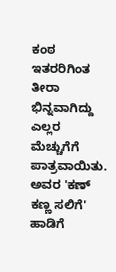ಕಂಠ ಇತರರಿಗಿಂತ ತೀರಾ ಭಿನ್ನವಾಗಿದ್ದು ಎಲ್ಲರ ಮೆಚ್ಚುಗೆಗೆ ಪಾತ್ರವಾಯಿತು. ಅವರ 'ಕಣ್ ಕಣ್ಣ ಸಲಿಗೆ' ಹಾಡಿಗೆ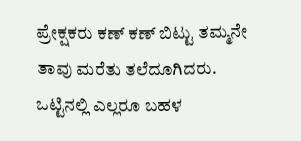ಪ್ರೇಕ್ಷಕರು ಕಣ್ ಕಣ್ ಬಿಟ್ಟು ತಮ್ಮನೇ ತಾವು ಮರೆತು ತಲೆದೂಗಿದರು. ಒಟ್ಟಿನಲ್ಲಿ ಎಲ್ಲರೂ ಬಹಳ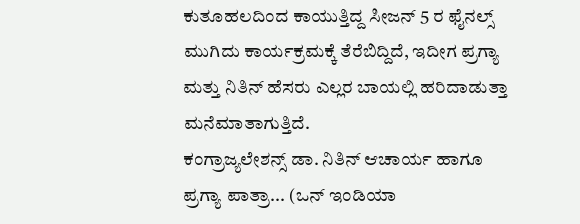ಕುತೂಹಲದಿಂದ ಕಾಯುತ್ತಿದ್ದ ಸೀಜನ್ 5 ರ ಫೈನಲ್ಸ್ ಮುಗಿದು ಕಾರ್ಯಕ್ರಮಕ್ಕೆ ತೆರೆಬಿದ್ದಿದೆ, ಇದೀಗ ಪ್ರಗ್ಯಾ ಮತ್ತು ನಿತಿನ್ ಹೆಸರು ಎಲ್ಲರ ಬಾಯಲ್ಲಿ ಹರಿದಾಡುತ್ತಾ ಮನೆಮಾತಾಗುತ್ತಿದೆ.
ಕಂಗ್ರಾಜ್ಯಲೇಶನ್ಸ್ ಡಾ. ನಿತಿನ್ ಆಚಾರ್ಯ ಹಾಗೂ ಪ್ರಗ್ಯಾ ಪಾತ್ರಾ... (ಒನ್ ಇಂಡಿಯಾ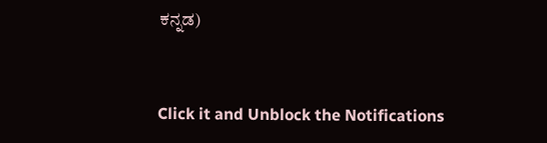ಕನ್ನಡ)


Click it and Unblock the Notifications